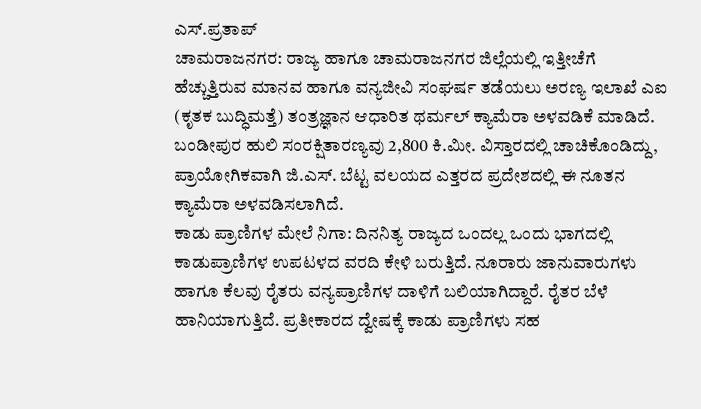ಎಸ್.ಪ್ರತಾಪ್
ಚಾಮರಾಜನಗರ: ರಾಜ್ಯ ಹಾಗೂ ಚಾಮರಾಜನಗರ ಜಿಲ್ಲೆಯಲ್ಲಿ ಇತ್ತೀಚೆಗೆ ಹೆಚ್ಚುತ್ತಿರುವ ಮಾನವ ಹಾಗೂ ವನ್ಯಜೀವಿ ಸಂಘರ್ಷ ತಡೆಯಲು ಅರಣ್ಯ ಇಲಾಖೆ ಎಐ (ಕೃತಕ ಬುದ್ಧಿಮತ್ತೆ) ತಂತ್ರಜ್ಞಾನ ಆಧಾರಿತ ಥರ್ಮಲ್ ಕ್ಯಾಮೆರಾ ಅಳವಡಿಕೆ ಮಾಡಿದೆ.
ಬಂಡೀಪುರ ಹುಲಿ ಸಂರಕ್ಷಿತಾರಣ್ಯವು 2,800 ಕಿ.ಮೀ. ವಿಸ್ತಾರದಲ್ಲಿ ಚಾಚಿಕೊಂಡಿದ್ದು, ಪ್ರಾಯೋಗಿಕವಾಗಿ ಜಿ.ಎಸ್. ಬೆಟ್ಟ ವಲಯದ ಎತ್ತರದ ಪ್ರದೇಶದಲ್ಲಿ ಈ ನೂತನ ಕ್ಯಾಮೆರಾ ಅಳವಡಿಸಲಾಗಿದೆ.
ಕಾಡು ಪ್ರಾಣಿಗಳ ಮೇಲೆ ನಿಗಾ: ದಿನನಿತ್ಯ ರಾಜ್ಯದ ಒಂದಲ್ಲ ಒಂದು ಭಾಗದಲ್ಲಿ ಕಾಡುಪ್ರಾಣಿಗಳ ಉಪಟಳದ ವರದಿ ಕೇಳಿ ಬರುತ್ತಿದೆ. ನೂರಾರು ಜಾನುವಾರುಗಳು ಹಾಗೂ ಕೆಲವು ರೈತರು ವನ್ಯಪ್ರಾಣಿಗಳ ದಾಳಿಗೆ ಬಲಿಯಾಗಿದ್ದಾರೆ. ರೈತರ ಬೆಳೆ ಹಾನಿಯಾಗುತ್ತಿದೆ. ಪ್ರತೀಕಾರದ ದ್ವೇಷಕ್ಕೆ ಕಾಡು ಪ್ರಾಣಿಗಳು ಸಹ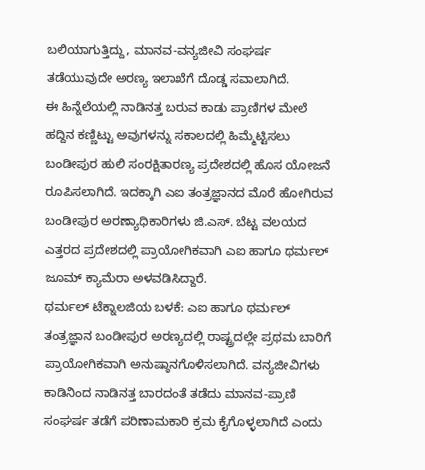ಬಲಿಯಾಗುತ್ತಿದ್ದು, ಮಾನವ-ವನ್ಯಜೀವಿ ಸಂಘರ್ಷ ತಡೆಯುವುದೇ ಅರಣ್ಯ ಇಲಾಖೆಗೆ ದೊಡ್ಡ ಸವಾಲಾಗಿದೆ.
ಈ ಹಿನ್ನೆಲೆಯಲ್ಲಿ ನಾಡಿನತ್ತ ಬರುವ ಕಾಡು ಪ್ರಾಣಿಗಳ ಮೇಲೆ ಹದ್ದಿನ ಕಣ್ಣಿಟ್ಟು ಅವುಗಳನ್ನು ಸಕಾಲದಲ್ಲಿ ಹಿಮ್ಮೆಟ್ಟಿಸಲು ಬಂಡೀಪುರ ಹುಲಿ ಸಂರಕ್ಷಿತಾರಣ್ಯ ಪ್ರದೇಶದಲ್ಲಿ ಹೊಸ ಯೋಜನೆ ರೂಪಿಸಲಾಗಿದೆ. ಇದಕ್ಕಾಗಿ ಎಐ ತಂತ್ರಜ್ಞಾನದ ಮೊರೆ ಹೋಗಿರುವ ಬಂಡೀಪುರ ಅರಣ್ಯಾಧಿಕಾರಿಗಳು ಜಿ.ಎಸ್. ಬೆಟ್ಟ ವಲಯದ ಎತ್ತರದ ಪ್ರದೇಶದಲ್ಲಿ ಪ್ರಾಯೋಗಿಕವಾಗಿ ಎಐ ಹಾಗೂ ಥರ್ಮಲ್ ಜೂಮ್ ಕ್ಯಾಮೆರಾ ಅಳವಡಿಸಿದ್ದಾರೆ.
ಥರ್ಮಲ್ ಟೆಕ್ನಾಲಜಿಯ ಬಳಕೆ: ಎಐ ಹಾಗೂ ಥರ್ಮಲ್ ತಂತ್ರಜ್ಞಾನ ಬಂಡೀಪುರ ಅರಣ್ಯದಲ್ಲಿ ರಾಷ್ಟ್ರದಲ್ಲೇ ಪ್ರಥಮ ಬಾರಿಗೆ ಪ್ರಾಯೋಗಿಕವಾಗಿ ಅನುಷ್ಠಾನಗೊಳಿಸಲಾಗಿದೆ. ವನ್ಯಜೀವಿಗಳು ಕಾಡಿನಿಂದ ನಾಡಿನತ್ತ ಬಾರದಂತೆ ತಡೆದು ಮಾನವ-ಪ್ರಾಣಿ ಸಂಘರ್ಷ ತಡೆಗೆ ಪರಿಣಾಮಕಾರಿ ಕ್ರಮ ಕೈಗೊಳ್ಳಲಾಗಿದೆ ಎಂದು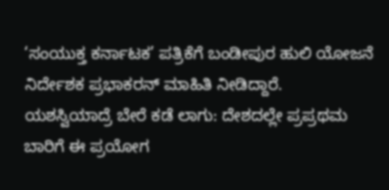‘ಸಂಯುಕ್ತ ಕರ್ನಾಟಕ’ ಪತ್ರಿಕೆಗೆ ಬಂಡೀಪುರ ಹುಲಿ ಯೋಜನೆ ನಿರ್ದೇಶಕ ಪ್ರಭಾಕರನ್ ಮಾಹಿತಿ ನೀಡಿದ್ದಾರೆ.
ಯಶಸ್ವಿಯಾದ್ರೆ ಬೇರೆ ಕಡೆ ಲಾಗು: ದೇಶದಲ್ಲೇ ಪ್ರಪ್ರಥಮ ಬಾರಿಗೆ ಈ ಪ್ರಯೋಗ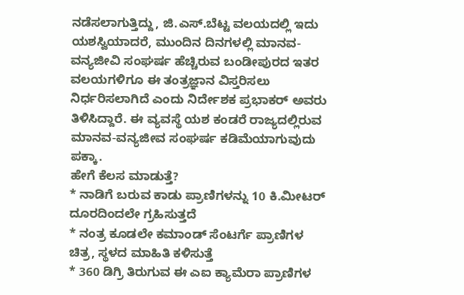ನಡೆಸಲಾಗುತ್ತಿದ್ದು, ಜಿ.ಎಸ್.ಬೆಟ್ಟ ವಲಯದಲ್ಲಿ ಇದು ಯಶಸ್ವಿಯಾದರೆ, ಮುಂದಿನ ದಿನಗಳಲ್ಲಿ ಮಾನವ-ವನ್ಯಜೀವಿ ಸಂಘರ್ಷ ಹೆಚ್ಚಿರುವ ಬಂಡೀಪುರದ ಇತರ ವಲಯಗಳಿಗೂ ಈ ತಂತ್ರಜ್ಞಾನ ವಿಸ್ತರಿಸಲು ನಿರ್ಧರಿಸಲಾಗಿದೆ ಎಂದು ನಿರ್ದೇಶಕ ಪ್ರಭಾಕರ್ ಅವರು ತಿಳಿಸಿದ್ದಾರೆ. ಈ ವ್ಯವಸ್ಥೆ ಯಶ ಕಂಡರೆ ರಾಜ್ಯದಲ್ಲಿರುವ ಮಾನವ-ವನ್ಯಜೀವ ಸಂಘರ್ಷ ಕಡಿಮೆಯಾಗುವುದು ಪಕ್ಕಾ.
ಹೇಗೆ ಕೆಲಸ ಮಾಡುತ್ತೆ?
* ನಾಡಿಗೆ ಬರುವ ಕಾಡು ಪ್ರಾಣಿಗಳನ್ನು 10 ಕಿ.ಮೀಟರ್ ದೂರದಿಂದಲೇ ಗ್ರಹಿಸುತ್ತದೆ
* ನಂತ್ರ ಕೂಡಲೇ ಕಮಾಂಡ್ ಸೆಂಟರ್ಗೆ ಪ್ರಾಣಿಗಳ ಚಿತ್ರ, ಸ್ಥಳದ ಮಾಹಿತಿ ಕಳಿಸುತ್ತೆ
* 360 ಡಿಗ್ರಿ ತಿರುಗುವ ಈ ಎಐ ಕ್ಯಾಮೆರಾ ಪ್ರಾಣಿಗಳ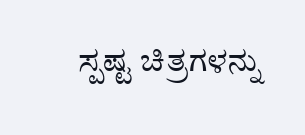ಸ್ಪಷ್ಟ ಚಿತ್ರಗಳನ್ನು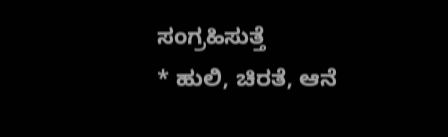ಸಂಗ್ರಹಿಸುತ್ತೆ
* ಹುಲಿ, ಚಿರತೆ, ಆನೆ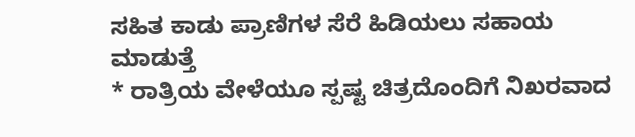ಸಹಿತ ಕಾಡು ಪ್ರಾಣಿಗಳ ಸೆರೆ ಹಿಡಿಯಲು ಸಹಾಯ ಮಾಡುತ್ತೆ
* ರಾತ್ರಿಯ ವೇಳೆಯೂ ಸ್ಪಷ್ಟ ಚಿತ್ರದೊಂದಿಗೆ ನಿಖರವಾದ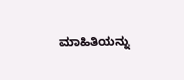ಮಾಹಿತಿಯನ್ನು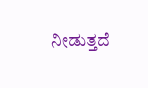ನೀಡುತ್ತದೆ